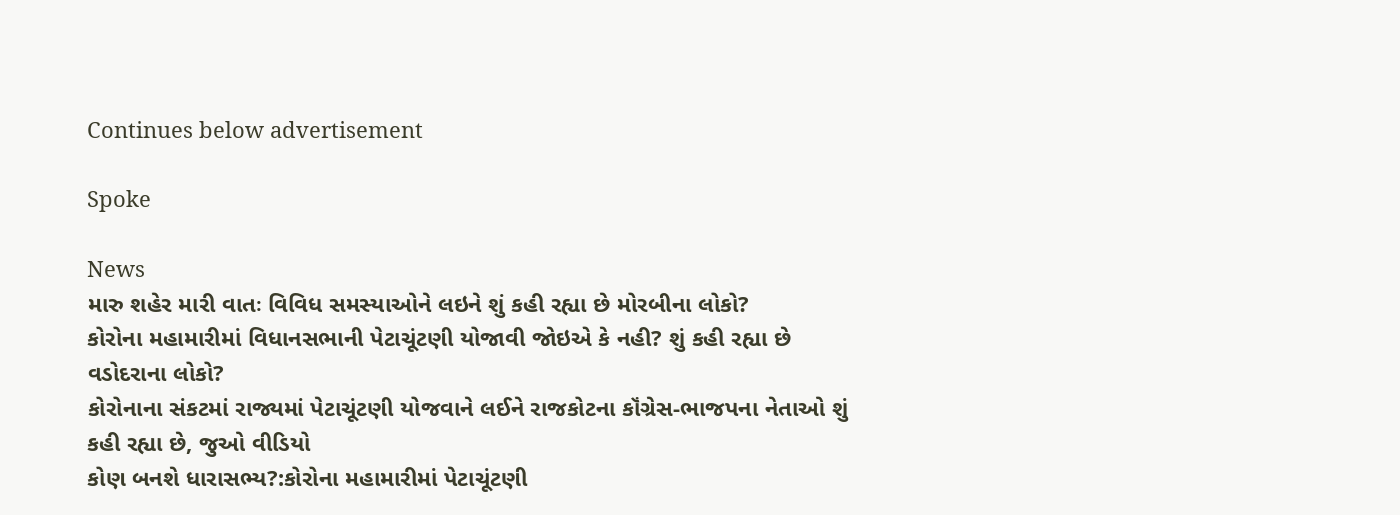Continues below advertisement

Spoke

News
મારુ શહેર મારી વાતઃ વિવિધ સમસ્યાઓને લઇને શું કહી રહ્યા છે મોરબીના લોકો?
કોરોના મહામારીમાં વિધાનસભાની પેટાચૂંટણી યોજાવી જોઇએ કે નહી? શું કહી રહ્યા છે વડોદરાના લોકો?
કોરોનાના સંકટમાં રાજ્યમાં પેટાચૂંટણી યોજવાને લઈને રાજકોટના કૉંગ્રેસ-ભાજપના નેતાઓ શું કહી રહ્યા છે, જુઓ વીડિયો
કોણ બનશે ધારાસભ્ય?:કોરોના મહામારીમાં પેટાચૂંટણી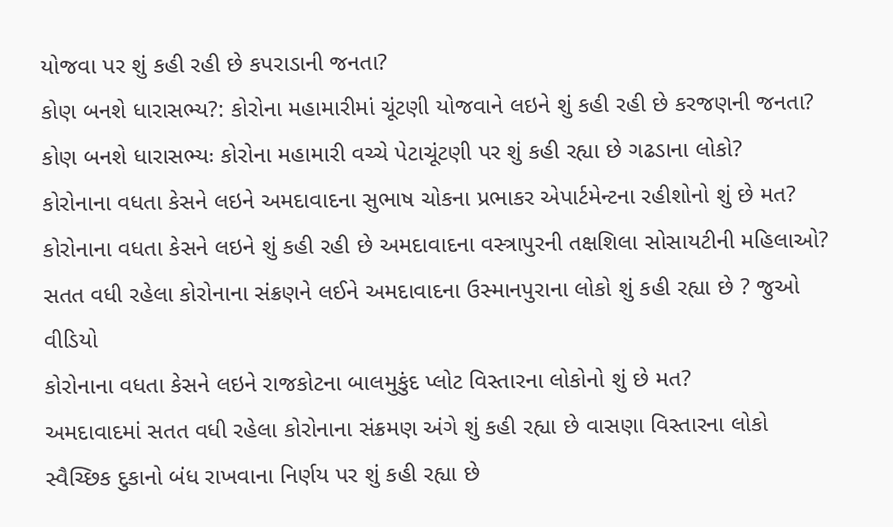યોજવા પર શું કહી રહી છે કપરાડાની જનતા?
કોણ બનશે ધારાસભ્ય?: કોરોના મહામારીમાં ચૂંટણી યોજવાને લઇને શું કહી રહી છે કરજણની જનતા?
કોણ બનશે ધારાસભ્યઃ કોરોના મહામારી વચ્ચે પેટાચૂંટણી પર શું કહી રહ્યા છે ગઢડાના લોકો?
કોરોનાના વધતા કેસને લઇને અમદાવાદના સુભાષ ચોકના પ્રભાકર એપાર્ટમેન્ટના રહીશોનો શું છે મત?
કોરોનાના વધતા કેસને લઇને શું કહી રહી છે અમદાવાદના વસ્ત્રાપુરની તક્ષશિલા સોસાયટીની મહિલાઓ?
સતત વધી રહેલા કોરોનાના સંક્રણને લઈને અમદાવાદના ઉસ્માનપુરાના લોકો શું કહી રહ્યા છે ? જુઓ વીડિયો
કોરોનાના વધતા કેસને લઇને રાજકોટના બાલમુકુંદ પ્લોટ વિસ્તારના લોકોનો શું છે મત?
અમદાવાદમાં સતત વધી રહેલા કોરોનાના સંક્રમણ અંગે શું કહી રહ્યા છે વાસણા વિસ્તારના લોકો
સ્વૈચ્છિક દુકાનો બંધ રાખવાના નિર્ણય પર શું કહી રહ્યા છે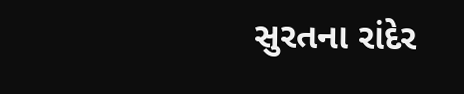સુરતના રાંદેર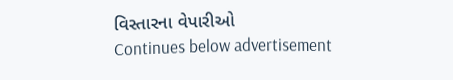વિસ્તારના વેપારીઓ
Continues below advertisement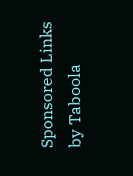Sponsored Links by Taboola